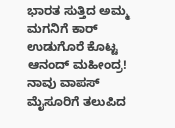ಭಾರತ ಸುತ್ತಿದ ಅಮ್ಮ ಮಗನಿಗೆ ಕಾರ್ ಉಡುಗೊರೆ ಕೊಟ್ಟ ಆನಂದ್ ಮಹೀಂದ್ರ!
ನಾವು ವಾಪಸ್ ಮೈಸೂರಿಗೆ ತಲುಪಿದ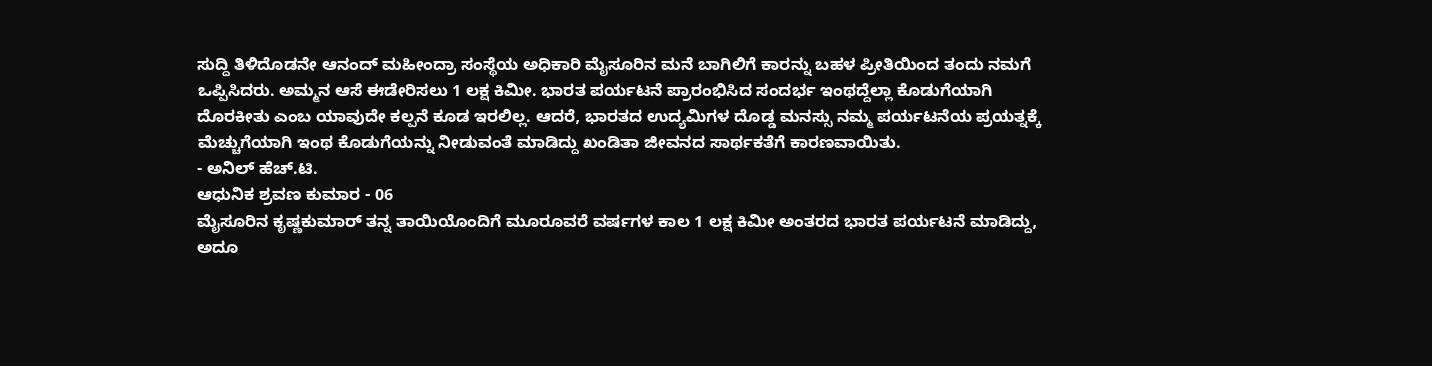ಸುದ್ದಿ ತಿಳಿದೊಡನೇ ಆನಂದ್ ಮಹೀಂದ್ರಾ ಸಂಸ್ಥೆಯ ಅಧಿಕಾರಿ ಮೈಸೂರಿನ ಮನೆ ಬಾಗಿಲಿಗೆ ಕಾರನ್ನು ಬಹಳ ಪ್ರೀತಿಯಿಂದ ತಂದು ನಮಗೆ ಒಪ್ಪಿಸಿದರು. ಅಮ್ಮನ ಆಸೆ ಈಡೇರಿಸಲು 1 ಲಕ್ಷ ಕಿಮೀ. ಭಾರತ ಪರ್ಯಟನೆ ಪ್ರಾರಂಭಿಸಿದ ಸಂದರ್ಭ ಇಂಥದ್ದೆಲ್ಲಾ ಕೊಡುಗೆಯಾಗಿ ದೊರಕೀತು ಎಂಬ ಯಾವುದೇ ಕಲ್ಪನೆ ಕೂಡ ಇರಲಿಲ್ಲ. ಆದರೆ, ಭಾರತದ ಉದ್ಯಮಿಗಳ ದೊಡ್ಡ ಮನಸ್ಸು ನಮ್ಮ ಪರ್ಯಟನೆಯ ಪ್ರಯತ್ನಕ್ಕೆ ಮೆಚ್ಚುಗೆಯಾಗಿ ಇಂಥ ಕೊಡುಗೆಯನ್ನು ನೀಡುವಂತೆ ಮಾಡಿದ್ದು ಖಂಡಿತಾ ಜೀವನದ ಸಾರ್ಥಕತೆಗೆ ಕಾರಣವಾಯಿತು.
- ಅನಿಲ್ ಹೆಚ್.ಟಿ.
ಆಧುನಿಕ ಶ್ರವಣ ಕುಮಾರ - 06
ಮೈಸೂರಿನ ಕೃಷ್ಣಕುಮಾರ್ ತನ್ನ ತಾಯಿಯೊಂದಿಗೆ ಮೂರೂವರೆ ವರ್ಷಗಳ ಕಾಲ 1 ಲಕ್ಷ ಕಿಮೀ ಅಂತರದ ಭಾರತ ಪರ್ಯಟನೆ ಮಾಡಿದ್ದು, ಅದೂ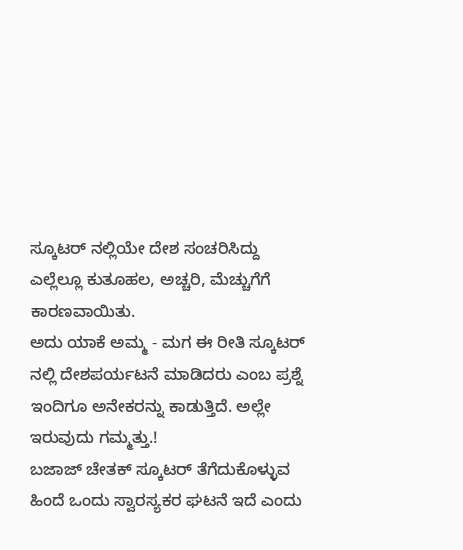ಸ್ಕೂಟರ್ ನಲ್ಲಿಯೇ ದೇಶ ಸಂಚರಿಸಿದ್ದು ಎಲ್ಲೆಲ್ಲೂ ಕುತೂಹಲ, ಅಚ್ಚರಿ, ಮೆಚ್ಚುಗೆಗೆ ಕಾರಣವಾಯಿತು.
ಅದು ಯಾಕೆ ಅಮ್ಮ - ಮಗ ಈ ರೀತಿ ಸ್ಕೂಟರ್ ನಲ್ಲಿ ದೇಶಪರ್ಯಟನೆ ಮಾಡಿದರು ಎಂಬ ಪ್ರಶ್ನೆ ಇಂದಿಗೂ ಅನೇಕರನ್ನು ಕಾಡುತ್ತಿದೆ. ಅಲ್ಲೇ ಇರುವುದು ಗಮ್ಮತ್ತು.!
ಬಜಾಜ್ ಚೇತಕ್ ಸ್ಕೂಟರ್ ತೆಗೆದುಕೊಳ್ಳುವ ಹಿಂದೆ ಒಂದು ಸ್ವಾರಸ್ಯಕರ ಘಟನೆ ಇದೆ ಎಂದು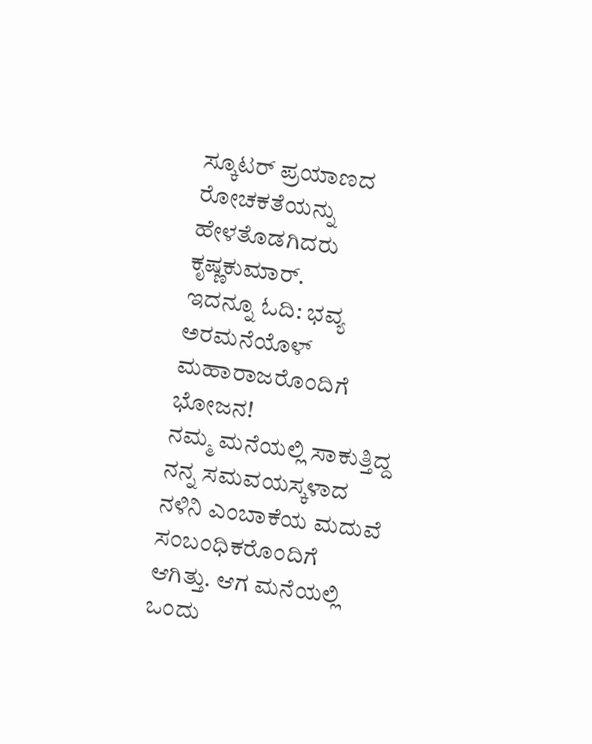ಸ್ಕೂಟರ್ ಪ್ರಯಾಣದ ರೋಚಕತೆಯನ್ನು ಹೇಳತೊಡಗಿದರು ಕೃಷ್ಣಕುಮಾರ್.
ಇದನ್ನೂ ಓದಿ: ಭವ್ಯ ಅರಮನೆಯೊಳ್ ಮಹಾರಾಜರೊಂದಿಗೆ ಭೋಜನ!
ನಮ್ಮ ಮನೆಯಲ್ಲಿ ಸಾಕುತ್ತಿದ್ದ ನನ್ನ ಸಮವಯಸ್ಕಳಾದ ನಳಿನಿ ಎಂಬಾಕೆಯ ಮದುವೆ ಸಂಬಂಧಿಕರೊಂದಿಗೆ ಆಗಿತ್ತು. ಆಗ ಮನೆಯಲ್ಲಿ ಒಂದು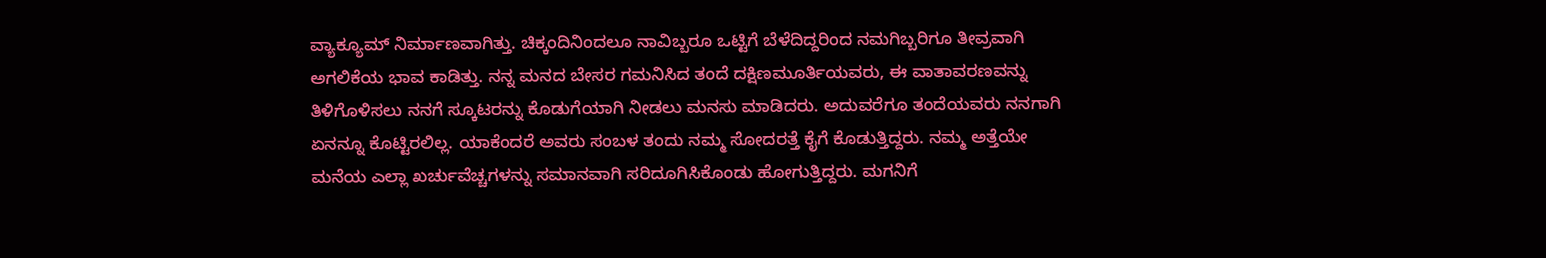ವ್ಯಾಕ್ಯೂಮ್ ನಿರ್ಮಾಣವಾಗಿತ್ತು. ಚಿಕ್ಕಂದಿನಿಂದಲೂ ನಾವಿಬ್ಬರೂ ಒಟ್ಟಿಗೆ ಬೆಳೆದಿದ್ದರಿಂದ ನಮಗಿಬ್ಬರಿಗೂ ತೀವ್ರವಾಗಿ ಅಗಲಿಕೆಯ ಭಾವ ಕಾಡಿತ್ತು. ನನ್ನ ಮನದ ಬೇಸರ ಗಮನಿಸಿದ ತಂದೆ ದಕ್ಷಿಣಮೂರ್ತಿಯವರು, ಈ ವಾತಾವರಣವನ್ನು ತಿಳಿಗೊಳಿಸಲು ನನಗೆ ಸ್ಕೂಟರನ್ನು ಕೊಡುಗೆಯಾಗಿ ನೀಡಲು ಮನಸು ಮಾಡಿದರು. ಅದುವರೆಗೂ ತಂದೆಯವರು ನನಗಾಗಿ ಏನನ್ನೂ ಕೊಟ್ಟಿರಲಿಲ್ಲ. ಯಾಕೆಂದರೆ ಅವರು ಸಂಬಳ ತಂದು ನಮ್ಮ ಸೋದರತ್ತೆ ಕೈಗೆ ಕೊಡುತ್ತಿದ್ದರು. ನಮ್ಮ ಅತ್ತೆಯೇ ಮನೆಯ ಎಲ್ಲಾ ಖರ್ಚುವೆಚ್ಚಗಳನ್ನು ಸಮಾನವಾಗಿ ಸರಿದೂಗಿಸಿಕೊಂಡು ಹೋಗುತ್ತಿದ್ದರು. ಮಗನಿಗೆ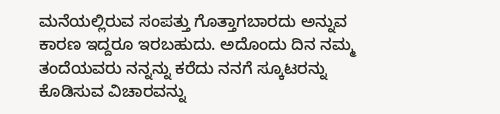ಮನೆಯಲ್ಲಿರುವ ಸಂಪತ್ತು ಗೊತ್ತಾಗಬಾರದು ಅನ್ನುವ ಕಾರಣ ಇದ್ದರೂ ಇರಬಹುದು. ಅದೊಂದು ದಿನ ನಮ್ಮ ತಂದೆಯವರು ನನ್ನನ್ನು ಕರೆದು ನನಗೆ ಸ್ಕೂಟರನ್ನು ಕೊಡಿಸುವ ವಿಚಾರವನ್ನು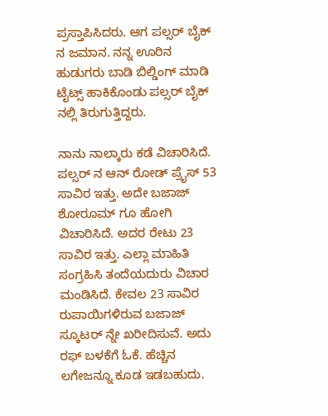ಪ್ರಸ್ತಾಪಿಸಿದರು. ಆಗ ಪಲ್ಸರ್ ಬೈಕ್ ನ ಜಮಾನ. ನನ್ನ ಊರಿನ ಹುಡುಗರು ಬಾಡಿ ಬಿಲ್ಡಿಂಗ್ ಮಾಡಿ ಟೈಟ್ಸ್ ಹಾಕಿಕೊಂಡು ಪಲ್ಸರ್ ಬೈಕ್ ನಲ್ಲಿ ತಿರುಗುತ್ತಿದ್ದರು.

ನಾನು ನಾಲ್ಕಾರು ಕಡೆ ವಿಚಾರಿಸಿದೆ. ಪಲ್ಸರ್ ನ ಆನ್ ರೋಡ್ ಪ್ರೈಸ್ 53 ಸಾವಿರ ಇತ್ತು. ಅದೇ ಬಜಾಜ್ ಶೋರೂಮ್ ಗೂ ಹೋಗಿ ವಿಚಾರಿಸಿದೆ. ಅದರ ರೇಟು 23 ಸಾವಿರ ಇತ್ತು. ಎಲ್ಲಾ ಮಾಹಿತಿ ಸಂಗ್ರಹಿಸಿ ತಂದೆಯದುರು ವಿಚಾರ ಮಂಡಿಸಿದೆ. ಕೇವಲ 23 ಸಾವಿರ ರುಪಾಯಿಗಳಿರುವ ಬಜಾಜ್ ಸ್ಕೂಟರ್ ನ್ನೇ ಖರೀದಿಸುವೆ. ಅದು ರಫ್ ಬಳಕೆಗೆ ಓಕೆ. ಹೆಚ್ಚಿನ ಲಗೇಜನ್ನೂ ಕೂಡ ಇಡಬಹುದು.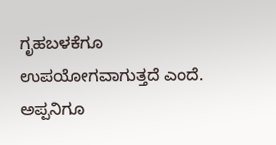ಗೃಹಬಳಕೆಗೂ ಉಪಯೋಗವಾಗುತ್ತದೆ ಎಂದೆ. ಅಪ್ಪನಿಗೂ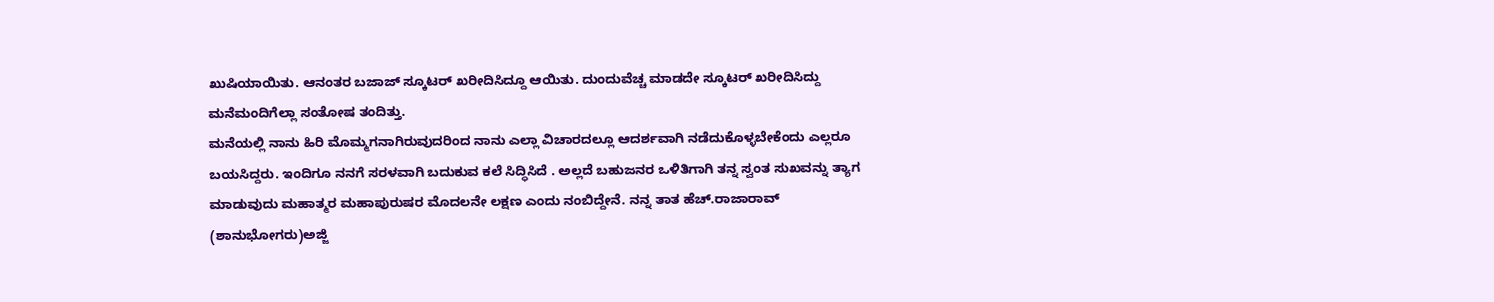ಖುಷಿಯಾಯಿತು. ಆನಂತರ ಬಜಾಜ್ ಸ್ಕೂಟರ್ ಖರೀದಿಸಿದ್ದೂ ಆಯಿತು. ದುಂದುವೆಚ್ಚ ಮಾಡದೇ ಸ್ಕೂಟರ್ ಖರೀದಿಸಿದ್ದು ಮನೆಮಂದಿಗೆಲ್ಲಾ ಸಂತೋಷ ತಂದಿತ್ತು.
ಮನೆಯಲ್ಲಿ ನಾನು ಹಿರಿ ಮೊಮ್ಮಗನಾಗಿರುವುದರಿಂದ ನಾನು ಎಲ್ಲಾ ವಿಚಾರದಲ್ಲೂ ಆದರ್ಶವಾಗಿ ನಡೆದುಕೊಳ್ಳಬೇಕೆಂದು ಎಲ್ಲರೂ ಬಯಸಿದ್ದರು. ಇಂದಿಗೂ ನನಗೆ ಸರಳವಾಗಿ ಬದುಕುವ ಕಲೆ ಸಿದ್ಧಿಸಿದೆ . ಅಲ್ಲದೆ ಬಹುಜನರ ಒಳಿತಿಗಾಗಿ ತನ್ನ ಸ್ವಂತ ಸುಖವನ್ನು ತ್ಯಾಗ ಮಾಡುವುದು ಮಹಾತ್ಮರ ಮಹಾಪುರುಷರ ಮೊದಲನೇ ಲಕ್ಷಣ ಎಂದು ನಂಬಿದ್ದೇನೆ. ನನ್ನ ತಾತ ಹೆಚ್.ರಾಜಾರಾವ್ (ಶಾನುಭೋಗರು)ಅಜ್ಜಿ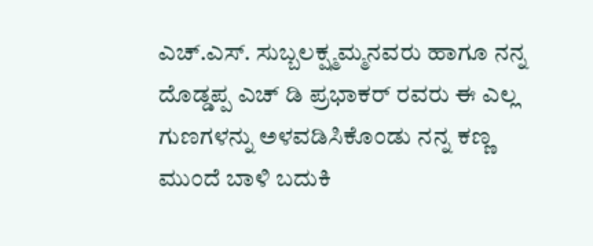ಎಚ್.ಎಸ್. ಸುಬ್ಬಲಕ್ಷ್ಮಮ್ಮನವರು ಹಾಗೂ ನನ್ನ ದೊಡ್ಡಪ್ಪ ಎಚ್ ಡಿ ಪ್ರಭಾಕರ್ ರವರು ಈ ಎಲ್ಲ ಗುಣಗಳನ್ನು ಅಳವಡಿಸಿಕೊಂಡು ನನ್ನ ಕಣ್ಣ ಮುಂದೆ ಬಾಳಿ ಬದುಕಿ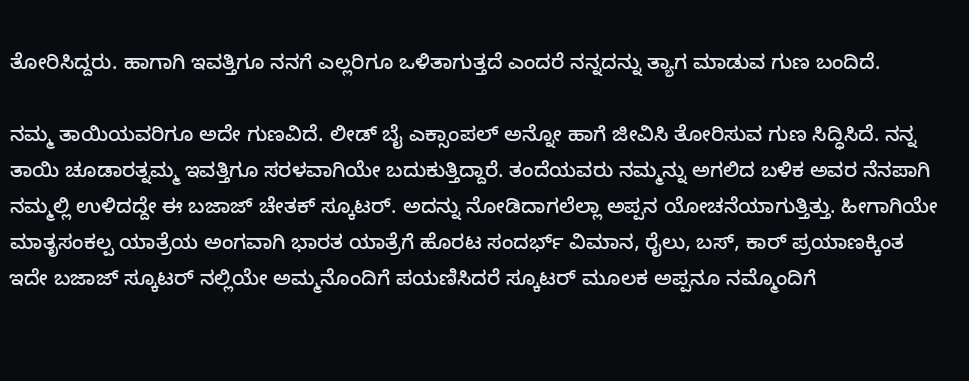ತೋರಿಸಿದ್ದರು. ಹಾಗಾಗಿ ಇವತ್ತಿಗೂ ನನಗೆ ಎಲ್ಲರಿಗೂ ಒಳಿತಾಗುತ್ತದೆ ಎಂದರೆ ನನ್ನದನ್ನು ತ್ಯಾಗ ಮಾಡುವ ಗುಣ ಬಂದಿದೆ.

ನಮ್ಮ ತಾಯಿಯವರಿಗೂ ಅದೇ ಗುಣವಿದೆ. ಲೀಡ್ ಬೈ ಎಕ್ಸಾಂಪಲ್ ಅನ್ನೋ ಹಾಗೆ ಜೀವಿಸಿ ತೋರಿಸುವ ಗುಣ ಸಿದ್ಧಿಸಿದೆ. ನನ್ನ ತಾಯಿ ಚೂಡಾರತ್ನಮ್ಮ ಇವತ್ತಿಗೂ ಸರಳವಾಗಿಯೇ ಬದುಕುತ್ತಿದ್ದಾರೆ. ತಂದೆಯವರು ನಮ್ಮನ್ನು ಅಗಲಿದ ಬಳಿಕ ಅವರ ನೆನಪಾಗಿ ನಮ್ಮಲ್ಲಿ ಉಳಿದದ್ದೇ ಈ ಬಜಾಜ್ ಚೇತಕ್ ಸ್ಕೂಟರ್. ಅದನ್ನು ನೋಡಿದಾಗಲೆಲ್ಲಾ ಅಪ್ಪನ ಯೋಚನೆಯಾಗುತ್ತಿತ್ತು. ಹೀಗಾಗಿಯೇ ಮಾತೃಸಂಕಲ್ಪ ಯಾತ್ರೆಯ ಅಂಗವಾಗಿ ಭಾರತ ಯಾತ್ರೆಗೆ ಹೊರಟ ಸಂದರ್ಭ್ ವಿಮಾನ, ರೈಲು, ಬಸ್, ಕಾರ್ ಪ್ರಯಾಣಕ್ಕಿಂತ ಇದೇ ಬಜಾಜ್ ಸ್ಕೂಟರ್ ನಲ್ಲಿಯೇ ಅಮ್ಮನೊಂದಿಗೆ ಪಯಣಿಸಿದರೆ ಸ್ಕೂಟರ್ ಮೂಲಕ ಅಪ್ಪನೂ ನಮ್ಮೊಂದಿಗೆ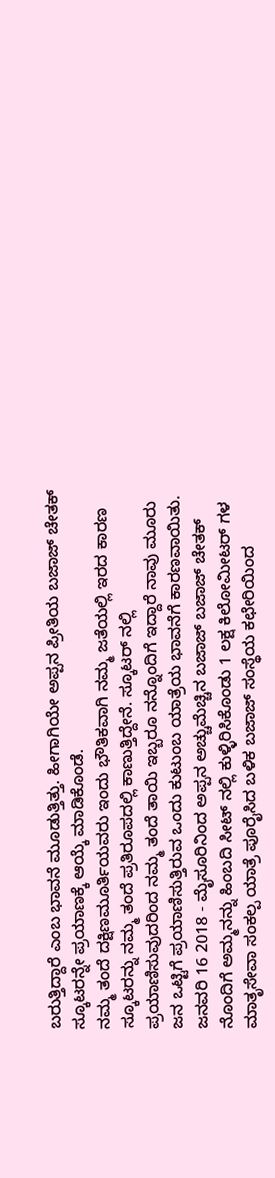ಬರುತ್ತಿದ್ದಾರೆ ಎಂಬ ಭಾವನೆ ಮೂಡುತ್ತಿತ್ತು. ಹೀಗಾಗಿಯೇ ಅಪ್ಪನ ಪ್ರೀತಿಯ ಬಜಾಜ್ ಚೇತಕ್ ಸ್ಕೂಟರನ್ನೇ ಪ್ರಯಾಣಕ್ಕೆ ಆಯ್ಕೆ ಮಾಡಿಕೊಂಡೆ.
ನಮ್ಮ ತಂದೆ ದಕ್ಷಿಣಮೂರ್ತಿಯವರು ಇಂದು ಭೌತಿಕವಾಗಿ ನಮ್ಮ ಜತೆಯಲ್ಲಿ ಇರದ ಕಾರಣ ಸ್ಕೂಟರನ್ನು ನಮ್ಮ ತಂದೆ ಪ್ರತಿರೂಪದಲ್ಲಿ ಕಾಣುತ್ತಿದ್ದೇನೆ. ಸ್ಕೂಟರ್ ನಲ್ಲಿ ಪ್ರಯಾಣಿಸುವುದರಿಂದ ನಮ್ಮ ತಂದೆ ತಾಯಿ ಇಬ್ಬರೂ ನನ್ನೊಂದಿಗೆ ಇದ್ದಾರೆ ನಾವು ಮೂರು ಜನ ಒಟ್ಟಿಗೆ ಪ್ರಯಾಣಿಸುತ್ತಿರುವ ಒಂದು ಕುಟುಂಬ ಯಾತ್ರೆಯ ಭಾವನೆಗೆ ಕಾರಣವಾಯಿತು.
ಜನವರಿ 16 2018 - ಮೈಸೂರಿನಿಂದ ಅಪ್ಪನ ಅಚ್ಚುಮೆಚ್ಚಿನ ಬಜಾಜ್ ಬಜಾಜ್ ಚೇತಕ್ ನೊಂದಿಗೆ ಅಮ್ಮನನ್ನು ಹಿಂಬದಿ ಸೀಟ್ ನಲ್ಲಿ ಕುಳ್ಳಿರಿಸಿಕೊಂಡು 1 ಲಕ್ಷ ಕಿಲೋಮೀಟರ್ ಗಳ ಮಾತೃಸೇವಾ ಸಂಕಲ್ಪ ಯಾತ್ರೆ ಪೂರೈಸಿದ ಬಳಿಕ ಬಜಾಜ್ ಸಂಸ್ಥೆಯ ಕಛೇರಿಯಿಂದ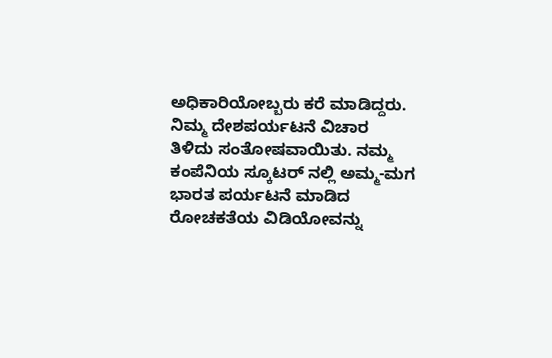ಅಧಿಕಾರಿಯೋಬ್ಬರು ಕರೆ ಮಾಡಿದ್ದರು. ನಿಮ್ಮ ದೇಶಪರ್ಯಟನೆ ವಿಚಾರ ತಿಳಿದು ಸಂತೋಷವಾಯಿತು. ನಮ್ಮ ಕಂಪೆನಿಯ ಸ್ಕೂಟರ್ ನಲ್ಲಿ ಅಮ್ಮ-ಮಗ ಭಾರತ ಪರ್ಯಟನೆ ಮಾಡಿದ ರೋಚಕತೆಯ ವಿಡಿಯೋವನ್ನು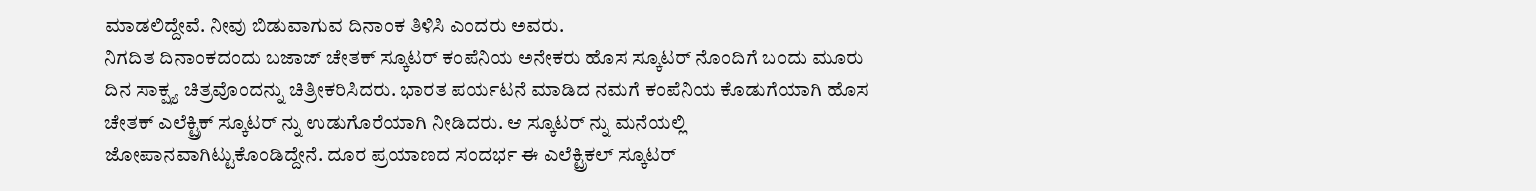ಮಾಡಲಿದ್ದೇವೆ. ನೀವು ಬಿಡುವಾಗುವ ದಿನಾಂಕ ತಿಳಿಸಿ ಎಂದರು ಅವರು.
ನಿಗದಿತ ದಿನಾಂಕದಂದು ಬಜಾಜ್ ಚೇತಕ್ ಸ್ಕೂಟರ್ ಕಂಪೆನಿಯ ಅನೇಕರು ಹೊಸ ಸ್ಕೂಟರ್ ನೊಂದಿಗೆ ಬಂದು ಮೂರು ದಿನ ಸಾಕ್ಷ್ಯ ಚಿತ್ರವೊಂದನ್ನು ಚಿತ್ರೀಕರಿಸಿದರು. ಭಾರತ ಪರ್ಯಟನೆ ಮಾಡಿದ ನಮಗೆ ಕಂಪೆನಿಯ ಕೊಡುಗೆಯಾಗಿ ಹೊಸ ಚೇತಕ್ ಎಲೆಕ್ಟ್ರಿಕ್ ಸ್ಕೂಟರ್ ನ್ನು ಉಡುಗೊರೆಯಾಗಿ ನೀಡಿದರು. ಆ ಸ್ಕೂಟರ್ ನ್ನು ಮನೆಯಲ್ಲಿ ಜೋಪಾನವಾಗಿಟ್ಟುಕೊಂಡಿದ್ದೇನೆ. ದೂರ ಪ್ರಯಾಣದ ಸಂದರ್ಭ ಈ ಎಲೆಕ್ಟ್ರಿಕಲ್ ಸ್ಕೂಟರ್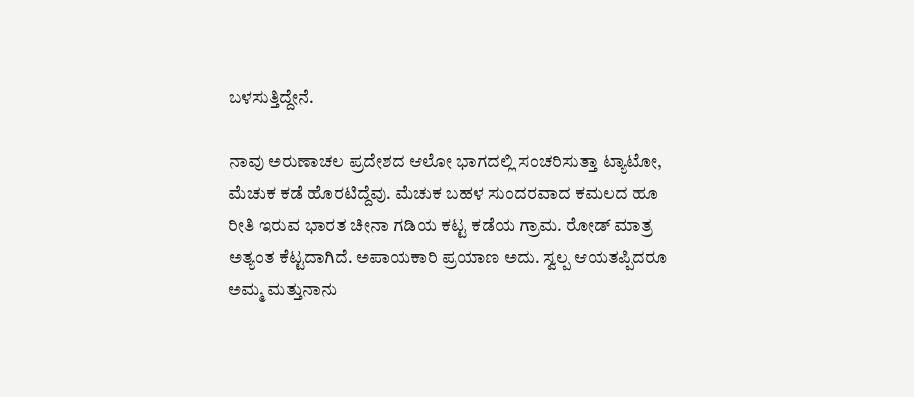ಬಳಸುತ್ತಿದ್ದೇನೆ.

ನಾವು ಅರುಣಾಚಲ ಪ್ರದೇಶದ ಆಲೋ ಭಾಗದಲ್ಲಿ ಸಂಚರಿಸುತ್ತಾ ಟ್ಯಾಟೋ, ಮೆಚುಕ ಕಡೆ ಹೊರಟಿದ್ದೆವು. ಮೆಚುಕ ಬಹಳ ಸುಂದರವಾದ ಕಮಲದ ಹೂ ರೀತಿ ಇರುವ ಭಾರತ ಚೀನಾ ಗಡಿಯ ಕಟ್ಟ ಕಡೆಯ ಗ್ರಾಮ. ರೋಡ್ ಮಾತ್ರ ಅತ್ಯಂತ ಕೆಟ್ಟದಾಗಿದೆ. ಅಪಾಯಕಾರಿ ಪ್ರಯಾಣ ಅದು. ಸ್ವಲ್ಪ ಆಯತಪ್ಪಿದರೂ ಅಮ್ಮ ಮತ್ತುನಾನು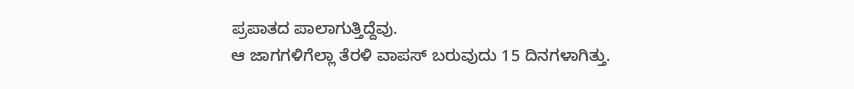ಪ್ರಪಾತದ ಪಾಲಾಗುತ್ತಿದ್ದೆವು.
ಆ ಜಾಗಗಳಿಗೆಲ್ಲಾ ತೆರಳಿ ವಾಪಸ್ ಬರುವುದು 15 ದಿನಗಳಾಗಿತ್ತು.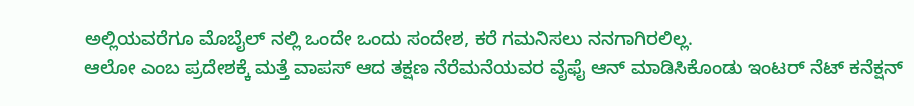ಅಲ್ಲಿಯವರೆಗೂ ಮೊಬೈಲ್ ನಲ್ಲಿ ಒಂದೇ ಒಂದು ಸಂದೇಶ, ಕರೆ ಗಮನಿಸಲು ನನಗಾಗಿರಲಿಲ್ಲ.
ಆಲೋ ಎಂಬ ಪ್ರದೇಶಕ್ಕೆ ಮತ್ತೆ ವಾಪಸ್ ಆದ ತಕ್ಷಣ ನೆರೆಮನೆಯವರ ವೈಫೈ ಆನ್ ಮಾಡಿಸಿಕೊಂಡು ಇಂಟರ್ ನೆಟ್ ಕನೆಕ್ಷನ್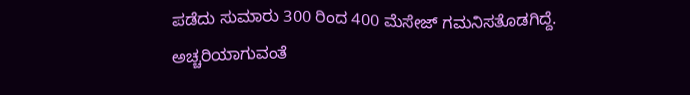ಪಡೆದು ಸುಮಾರು 300 ರಿಂದ 400 ಮೆಸೇಜ್ ಗಮನಿಸತೊಡಗಿದ್ದೆ. ಅಚ್ಚರಿಯಾಗುವಂತೆ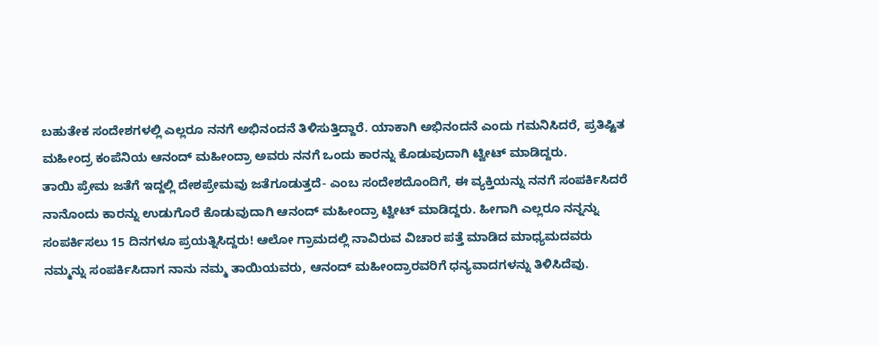ಬಹುತೇಕ ಸಂದೇಶಗಳಲ್ಲಿ ಎಲ್ಲರೂ ನನಗೆ ಅಭಿನಂದನೆ ತಿಳಿಸುತ್ತಿದ್ದಾರೆ. ಯಾಕಾಗಿ ಅಭಿನಂದನೆ ಎಂದು ಗಮನಿಸಿದರೆ, ಪ್ರತಿಷ್ಟಿತ ಮಹೀಂದ್ರ ಕಂಪೆನಿಯ ಆನಂದ್ ಮಹೀಂದ್ರಾ ಅವರು ನನಗೆ ಒಂದು ಕಾರನ್ನು ಕೊಡುವುದಾಗಿ ಟ್ವೀಟ್ ಮಾಡಿದ್ದರು.
ತಾಯಿ ಪ್ರೇಮ ಜತೆಗೆ ಇದ್ದಲ್ಲಿ ದೇಶಪ್ರೇಮವು ಜತೆಗೂಡುತ್ತದೆ- ಎಂಬ ಸಂದೇಶದೊಂದಿಗೆ, ಈ ವ್ಯಕ್ತಿಯನ್ನು ನನಗೆ ಸಂಪರ್ಕಿಸಿದರೆ ನಾನೊಂದು ಕಾರನ್ನು ಉಡುಗೊರೆ ಕೊಡುವುದಾಗಿ ಆನಂದ್ ಮಹೀಂದ್ರಾ ಟ್ವೀಟ್ ಮಾಡಿದ್ದರು. ಹೀಗಾಗಿ ಎಲ್ಲರೂ ನನ್ನನ್ನು ಸಂಪರ್ಕಿಸಲು 15 ದಿನಗಳೂ ಪ್ರಯತ್ನಿಸಿದ್ದರು! ಆಲೋ ಗ್ರಾಮದಲ್ಲಿ ನಾವಿರುವ ವಿಚಾರ ಪತ್ತೆ ಮಾಡಿದ ಮಾಧ್ಯಮದವರು ನಮ್ಮನ್ನು ಸಂಪರ್ಕಿಸಿದಾಗ ನಾನು ನಮ್ಮ ತಾಯಿಯವರು, ಆನಂದ್ ಮಹೀಂದ್ರಾರವರಿಗೆ ಧನ್ಯವಾದಗಳನ್ನು ತಿಳಿಸಿದೆವು.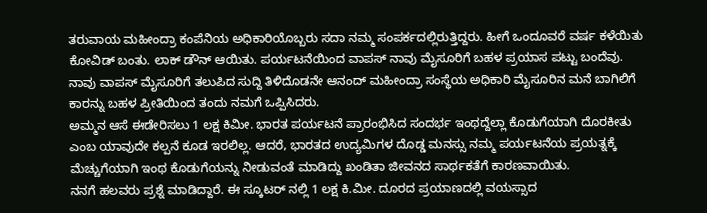ತರುವಾಯ ಮಹೀಂದ್ರಾ ಕಂಪೆನಿಯ ಅಧಿಕಾರಿಯೊಬ್ಬರು ಸದಾ ನಮ್ಮ ಸಂಪರ್ಕದಲ್ಲಿರುತ್ತಿದ್ದರು. ಹೀಗೆ ಒಂದೂವರೆ ವರ್ಷ ಕಳೆಯಿತು ಕೋವಿಡ್ ಬಂತು. ಲಾಕ್ ಡೌನ್ ಆಯಿತು. ಪರ್ಯಟನೆಯಿಂದ ವಾಪಸ್ ನಾವು ಮೈಸೂರಿಗೆ ಬಹಳ ಪ್ರಯಾಸ ಪಟ್ಟು ಬಂದೆವು.
ನಾವು ವಾಪಸ್ ಮೈಸೂರಿಗೆ ತಲುಪಿದ ಸುದ್ದಿ ತಿಳಿದೊಡನೇ ಆನಂದ್ ಮಹೀಂದ್ರಾ ಸಂಸ್ಥೆಯ ಅಧಿಕಾರಿ ಮೈಸೂರಿನ ಮನೆ ಬಾಗಿಲಿಗೆ ಕಾರನ್ನು ಬಹಳ ಪ್ರೀತಿಯಿಂದ ತಂದು ನಮಗೆ ಒಪ್ಪಿಸಿದರು.
ಅಮ್ಮನ ಆಸೆ ಈಡೇರಿಸಲು 1 ಲಕ್ಷ ಕಿಮೀ. ಭಾರತ ಪರ್ಯಟನೆ ಪ್ರಾರಂಭಿಸಿದ ಸಂದರ್ಭ ಇಂಥದ್ದೆಲ್ಲಾ ಕೊಡುಗೆಯಾಗಿ ದೊರಕೀತು ಎಂಬ ಯಾವುದೇ ಕಲ್ಪನೆ ಕೂಡ ಇರಲಿಲ್ಲ. ಆದರೆ, ಭಾರತದ ಉದ್ಯಮಿಗಳ ದೊಡ್ಡ ಮನಸ್ಸು ನಮ್ಮ ಪರ್ಯಟನೆಯ ಪ್ರಯತ್ನಕ್ಕೆ ಮೆಚ್ಚುಗೆಯಾಗಿ ಇಂಥ ಕೊಡುಗೆಯನ್ನು ನೀಡುವಂತೆ ಮಾಡಿದ್ದು ಖಂಡಿತಾ ಜೀವನದ ಸಾರ್ಥಕತೆಗೆ ಕಾರಣವಾಯಿತು.
ನನಗೆ ಹಲವರು ಪ್ರಶ್ನೆ ಮಾಡಿದ್ದಾರೆ. ಈ ಸ್ಕೂಟರ್ ನಲ್ಲಿ 1 ಲಕ್ಷ ಕಿ.ಮೀ. ದೂರದ ಪ್ರಯಾಣದಲ್ಲಿ ವಯಸ್ಸಾದ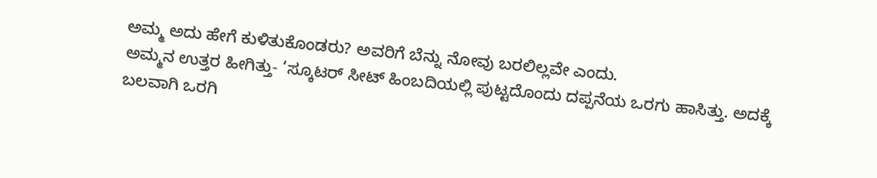ಅಮ್ಮ ಅದು ಹೇಗೆ ಕುಳಿತುಕೊಂಡರು? ಅವರಿಗೆ ಬೆನ್ನು ನೋವು ಬರಲಿಲ್ಲವೇ ಎಂದು.
ಅಮ್ಮನ ಉತ್ತರ ಹೀಗಿತ್ತು- ’ಸ್ಕೂಟರ್ ಸೀಟ್ ಹಿಂಬದಿಯಲ್ಲಿ ಪುಟ್ಟದೊಂದು ದಪ್ಪನೆಯ ಒರಗು ಹಾಸಿತ್ತು. ಅದಕ್ಕೆ ಬಲವಾಗಿ ಒರಗಿ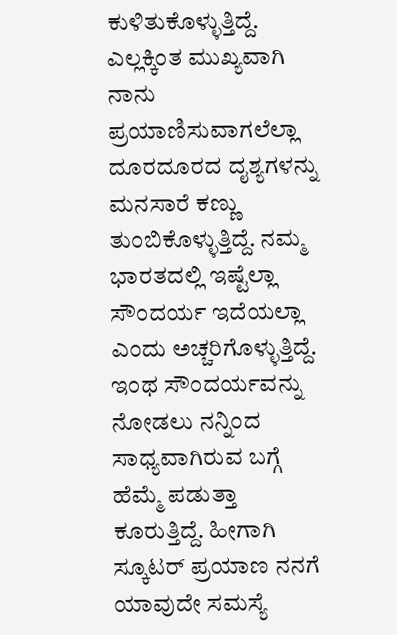ಕುಳಿತುಕೊಳ್ಳುತ್ತಿದ್ದೆ. ಎಲ್ಲಕ್ಕಿಂತ ಮುಖ್ಯವಾಗಿ ನಾನು ಪ್ರಯಾಣಿಸುವಾಗಲೆಲ್ಲಾ ದೂರದೂರದ ದೖಶ್ಯಗಳನ್ನು ಮನಸಾರೆ ಕಣ್ಣು ತುಂಬಿಕೊಳ್ಳುತ್ತಿದ್ದೆ. ನಮ್ಮ ಭಾರತದಲ್ಲಿ ಇಷ್ಟೆಲ್ಲಾ ಸೌಂದರ್ಯ ಇದೆಯಲ್ಲಾ ಎಂದು ಅಚ್ಚರಿಗೊಳ್ಳುತ್ತಿದ್ದೆ. ಇಂಥ ಸೌಂದರ್ಯವನ್ನು ನೋಡಲು ನನ್ನಿಂದ ಸಾಧ್ಯವಾಗಿರುವ ಬಗ್ಗೆ ಹೆಮ್ಮೆ ಪಡುತ್ತಾ ಕೂರುತ್ತಿದ್ದೆ. ಹೀಗಾಗಿ ಸ್ಕೂಟರ್ ಪ್ರಯಾಣ ನನಗೆ ಯಾವುದೇ ಸಮಸ್ಯೆ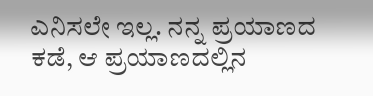ಎನಿಸಲೇ ಇಲ್ಲ. ನನ್ನ ಪ್ರಯಾಣದ ಕಡೆ, ಆ ಪ್ರಯಾಣದಲ್ಲಿನ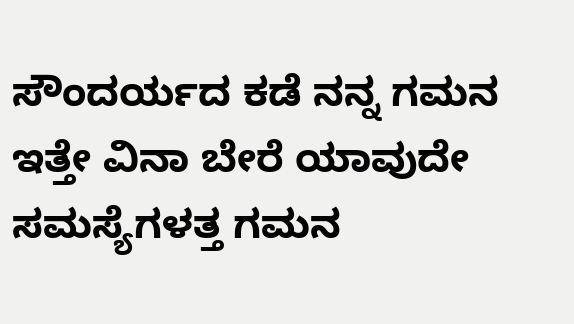ಸೌಂದರ್ಯದ ಕಡೆ ನನ್ನ ಗಮನ ಇತ್ತೇ ವಿನಾ ಬೇರೆ ಯಾವುದೇ ಸಮಸ್ಯೆಗಳತ್ತ ಗಮನ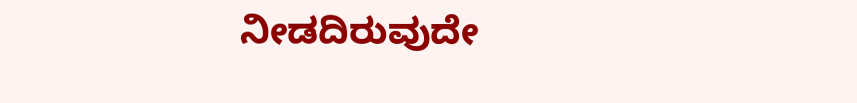ನೀಡದಿರುವುದೇ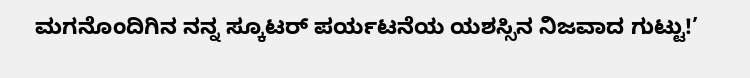ಮಗನೊಂದಿಗಿನ ನನ್ನ ಸ್ಕೂಟರ್ ಪರ್ಯಟನೆಯ ಯಶಸ್ಸಿನ ನಿಜವಾದ ಗುಟ್ಟು!’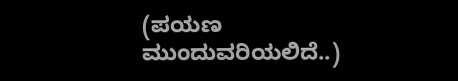(ಪಯಣ ಮುಂದುವರಿಯಲಿದೆ..)